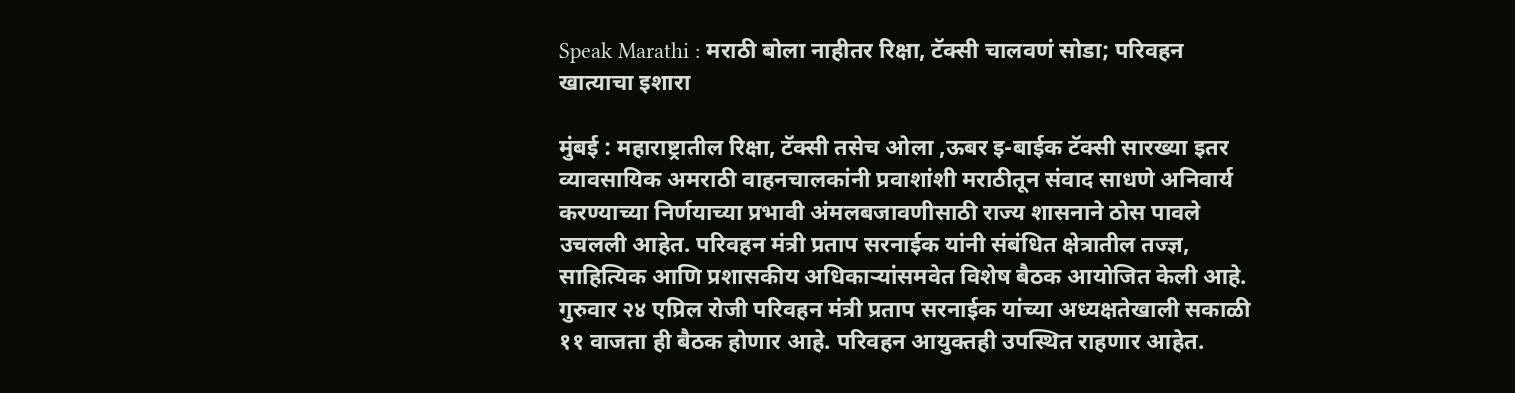Speak Marathi : मराठी बोला नाहीतर रिक्षा, टॅक्सी चालवणं सोडा; परिवहन खात्याचा इशारा

मुंबई : महाराष्ट्रातील रिक्षा, टॅक्सी तसेच ओला ,ऊबर इ-बाईक टॅक्सी सारख्या इतर व्यावसायिक अमराठी वाहनचालकांनी प्रवाशांशी मराठीतून संवाद साधणे अनिवार्य करण्याच्या निर्णयाच्या प्रभावी अंमलबजावणीसाठी राज्य शासनाने ठोस पावले उचलली आहेत. परिवहन मंत्री प्रताप सरनाईक यांनी संबंधित क्षेत्रातील तज्ज्ञ, साहित्यिक आणि प्रशासकीय अधिकाऱ्यांसमवेत विशेष बैठक आयोजित केली आहे. गुरुवार २४ एप्रिल रोजी परिवहन मंत्री प्रताप सरनाईक यांच्या अध्यक्षतेखाली सकाळी ११ वाजता ही बैठक होणार आहे. परिवहन आयुक्तही उपस्थित राहणार आहेत.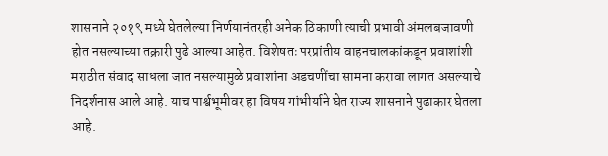शासनाने २०१९ मध्ये घेतलेल्या निर्णयानंतरही अनेक ठिकाणी त्याची प्रभावी अंमलबजावणी होत नसल्याच्या तक्रारी पुढे आल्या आहेत. विशेषतः परप्रांतीय वाहनचालकांकडून प्रवाशांशी मराठीत संवाद साधला जात नसल्यामुळे प्रवाशांना अडचणींचा सामना करावा लागत असल्याचे निदर्शनास आले आहे. याच पार्श्वभूमीवर हा विषय गांभीर्याने घेत राज्य शासनाने पुढाकार घेतला आहे.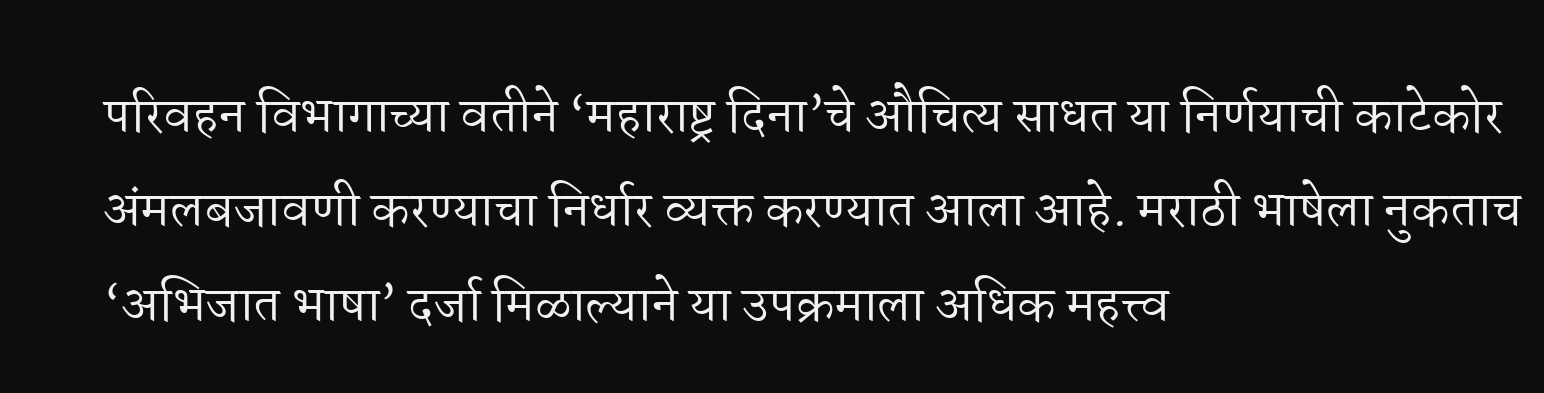परिवहन विभागाच्या वतीने ‘महाराष्ट्र दिना’चे औचित्य साधत या निर्णयाची काटेकोर अंमलबजावणी करण्याचा निर्धार व्यक्त करण्यात आला आहे. मराठी भाषेला नुकताच ‘अभिजात भाषा’ दर्जा मिळाल्याने या उपक्रमाला अधिक महत्त्व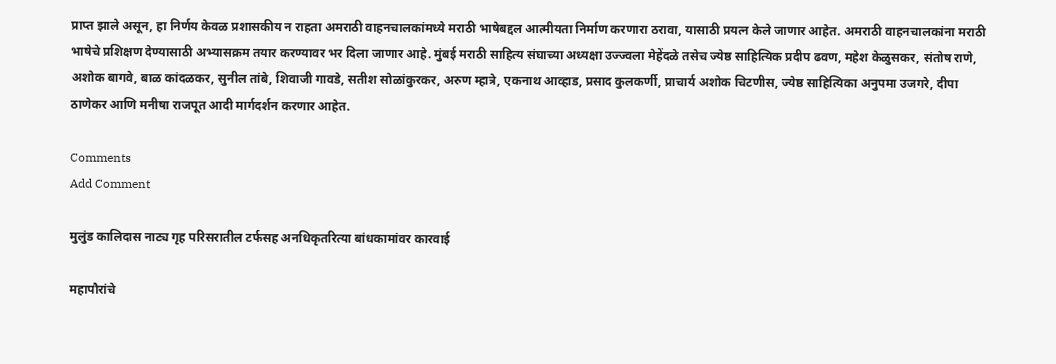प्राप्त झाले असून, हा निर्णय केवळ प्रशासकीय न राहता अमराठी वाहनचालकांमध्ये मराठी भाषेबद्दल आत्मीयता निर्माण करणारा ठरावा, यासाठी प्रयत्न केले जाणार आहेत. अमराठी वाहनचालकांना मराठी भाषेचे प्रशिक्षण देण्यासाठी अभ्यासक्रम तयार करण्यावर भर दिला जाणार आहे. मुंबई मराठी साहित्य संघाच्या अध्यक्षा उज्ज्वला मेहेंदळे तसेच ज्येष्ठ साहित्यिक प्रदीप ढवण, महेश केळुसकर, संतोष राणे, अशोक बागवे, बाळ कांदळकर, सुनील तांबे, शिवाजी गावडे, सतीश सोळांकुरकर, अरुण म्हात्रे, एकनाथ आव्हाड, प्रसाद कुलकर्णी, प्राचार्य अशोक चिटणीस, ज्येष्ठ साहित्यिका अनुपमा उजगरे, दीपा ठाणेकर आणि मनीषा राजपूत आदी मार्गदर्शन करणार आहेत.

Comments
Add Comment

मुलुंड कालिदास नाट्य गृह परिसरातील टर्फसह अनधिकृतरित्या बांधकामांवर कारवाई

महापौरांचे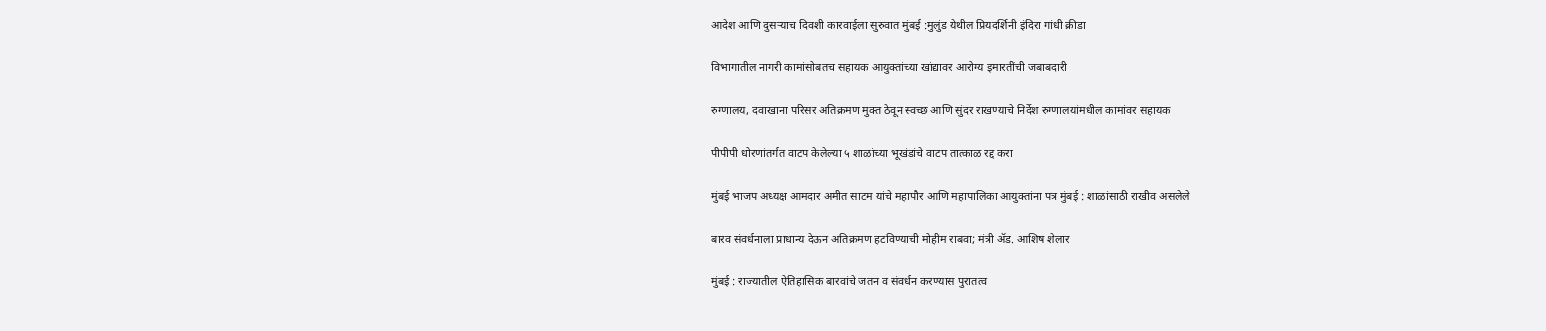आदेश आणि दुसऱ्याच दिवशी कारवाईला सुरुवात मुंबई :मुलुंड येथील प्रियदर्शिनी इंदिरा गांधी क्रीडा

विभागातील नागरी कामांसोबतच सहायक आयुक्तांच्या खांद्यावर आरोग्य इमारतींची जबाबदारी

रुग्णालय, दवाखाना परिसर अतिक्रमण मुक्त ठेवून स्वच्छ आणि सुंदर राखण्याचे निर्देश रुग्णालयांमधील कामांवर सहायक

पीपीपी धोरणांतर्गत वाटप केलेल्या ५ शाळांच्या भूखंडांचे वाटप तात्काळ रद्द करा

मुंबई भाजप अध्यक्ष आमदार अमीत साटम यांचे महापौर आणि महापालिका आयुक्तांना पत्र मुंबई : शाळांसाठी राखीव असलेले

बारव संवर्धनाला प्राधान्य देऊन अतिक्रमण हटविण्याची मोहीम राबवा; मंत्री ॲड. आशिष शेलार

मुंबई : राज्यातील ऐतिहासिक बारवांचे जतन व संवर्धन करण्यास पुरातत्व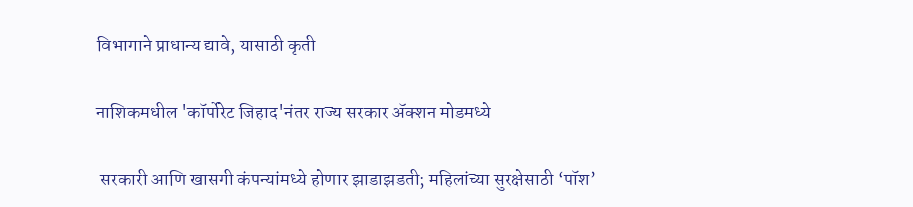विभागाने प्राधान्य द्यावे, यासाठी कृती

नाशिकमधील 'कॉर्पोरेट जिहाद'नंतर राज्य सरकार ॲक्शन मोडमध्ये

 सरकारी आणि खासगी कंपन्यांमध्ये होणार झाडाझडती; महिलांच्या सुरक्षेसाठी ‘पॉश’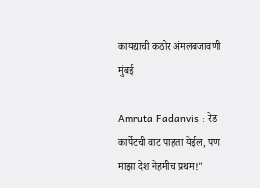कायद्याची कठोर अंमलबजावणी मुंबई

Amruta Fadanvis : रेड कार्पेटची वाट पाहता येईल, पण माझा देश नेहमीच प्रथम!"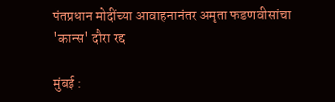पंतप्रधान मोदींच्या आवाहनानंतर अमृता फडणवीसांचा 'कान्स' दौरा रद्द

मुंबई :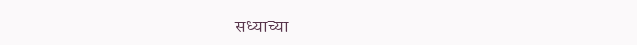सध्याच्या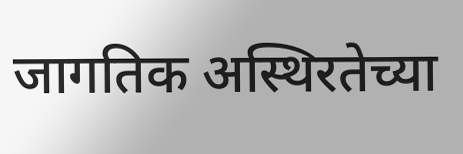जागतिक अस्थिरतेच्या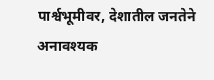पार्श्वभूमीवर, देशातील जनतेने अनावश्यक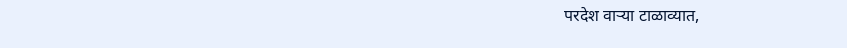परदेश वाऱ्या टाळाव्यात,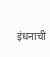इंधनाची